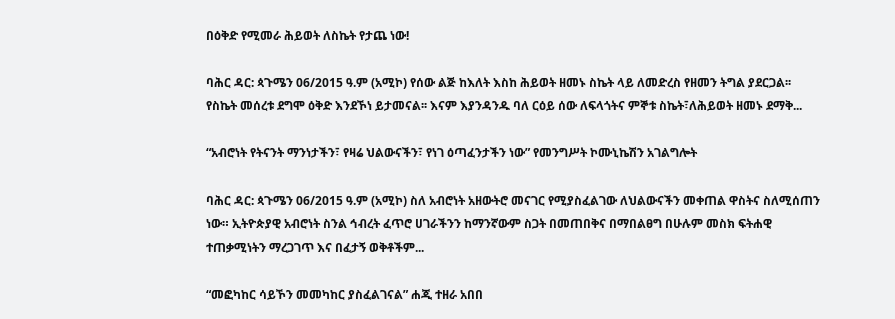በዕቅድ የሚመራ ሕይወት ለስኬት የታጨ ነው!

ባሕር ዳር: ጳጉሜን 06/2015 ዓ.ም (አሚኮ) የሰው ልጅ ከእለት እስከ ሕይወት ዘመኑ ስኬት ላይ ለመድረስ የዘመን ትግል ያደርጋል፡፡ የስኬት መሰረቱ ደግሞ ዕቅድ እንደኾነ ይታመናል፡፡ እናም እያንዳንዱ ባለ ርዕይ ሰው ለፍላጎትና ምኞቱ ስኬት፣ለሕይወት ዘመኑ ደማቅ...

“አብሮነት የትናንት ማንነታችን፣ የዛሬ ህልውናችን፣ የነገ ዕጣፈንታችን ነው” የመንግሥት ኮሙኒኬሽን አገልግሎት

ባሕር ዳር: ጳጉሜን 06/2015 ዓ.ም (አሚኮ) ስለ አብሮነት አዘውትሮ መናገር የሚያስፈልገው ለህልውናችን መቀጠል ዋስትና ስለሚሰጠን ነው። ኢትዮጵያዊ አብሮነት ስንል ኅብረት ፈጥሮ ሀገራችንን ከማንኛውም ስጋት በመጠበቅና በማበልፀግ በሁሉም መስክ ፍትሐዊ ተጠቃሚነትን ማረጋገጥ እና በፈታኝ ወቅቶችም...

“መፎካከር ሳይኾን መመካከር ያስፈልገናል” ሐጂ ተዘራ አበበ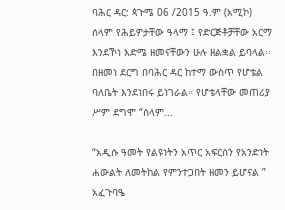ባሕር ዳር: ጳጉሜ 06 /2015 ዓ.ም (አሚኮ) ሰላም የሕይዎታቸው ዓላማ ፤ የድርጅቶቻቸው አርማ እንደኾነ እድሜ ዘመናቸውን ሁሉ ዘልቋል ይባላል፡፡ በዘመነ ደርግ በባሕር ዳር ከተማ ውስጥ የሆቴል ባለቤት እንደነበሩ ይነገራል። የሆቴላቸው መጠሪያ ሥም ደግሞ “ሰላም...

“አዲሱ ዓመት የልዩነትን አጥር አፍርሰን የአንድነት ሐውልት ለመትከል የምንተጋበት ዘመን ይሆናል ” አፈጉባዔ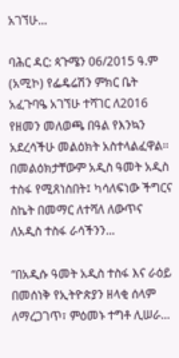አገኘሁ...

ባሕር ዳር: ጳጉሜን 06/2015 ዓ.ም (አሚኮ) የፌዴሬሽን ምክር ቤት አፈጉባዔ አገኘሁ ተሻገር ለ2016 የዘመን መለወጫ በዓል የእንኳን አደረሳችሁ መልዕክት አስተላልፈዋል፡፡ በመልዕክታቸውም አዲስ ዓመት አዲስ ተስፋ የሚጸነስበት፤ ካሳለፍነው ችግርና ስኬት በመማር ለተሻለ ለውጥና ለአዲስ ተስፋ ራሳችንን...

“በአዲሱ ዓመት አዲስ ተስፋ እና ራዕይ በመሰነቅ የኢትዮጵያን ዘላቂ ሰላም ለማረጋገጥ፣ ምዕመኑ ተግቶ ሊሠራ...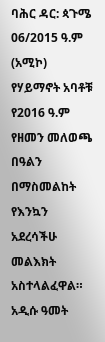ባሕር ዳር: ጳጉሜ 06/2015 ዓ.ም (አሚኮ) የሃይማኖት አባቶቹ የ2016 ዓ.ም የዘመን መለወጫ በዓልን በማስመልከት የእንኳን አደረሳችሁ መልእክት አስተላልፈዋል። አዲሱ ዓመት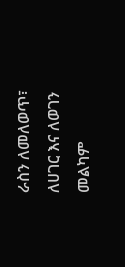ራስን ለመለወጥ፣ ለሀገር እና ለወገን መልካም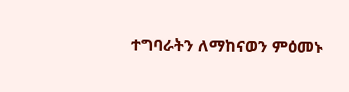ተግባራትን ለማከናወን ምዕመኑ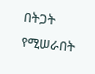በትጋት የሚሠራበት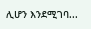ሊሆን እንደሚገባ...